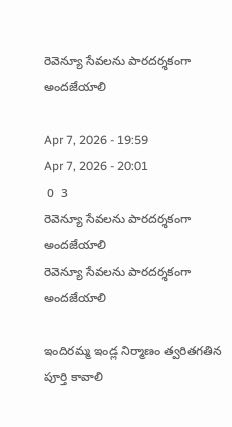రెవెన్యూ సేవలను పారదర్శకంగా అందజేయాలి

Apr 7, 2026 - 19:59
Apr 7, 2026 - 20:01
 0  3
రెవెన్యూ సేవలను పారదర్శకంగా అందజేయాలి
రెవెన్యూ సేవలను పారదర్శకంగా అందజేయాలి

ఇందిరమ్మ ఇండ్ల నిర్మాణం త్వరితగతిన పూర్తి కావాలి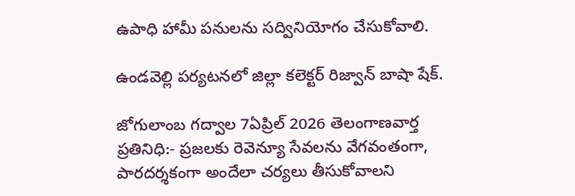ఉపాధి హామీ పనులను సద్వినియోగం చేసుకోవాలి.

ఉండవెల్లి పర్యటనలో జిల్లా కలెక్టర్ రిజ్వాన్ బాషా షేక్.

జోగులాంబ గద్వాల 7ఏప్రిల్ 2026 తెలంగాణవార్త ప్రతినిధి:- ప్రజలకు రెవెన్యూ సేవలను వేగవంతంగా, పారదర్శకంగా అందేలా చర్యలు తీసుకోవాలని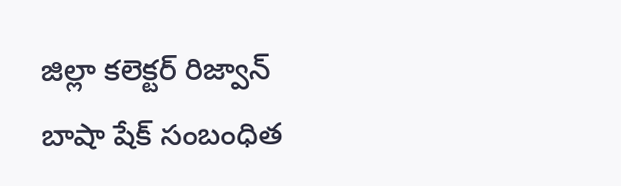జిల్లా కలెక్టర్ రిజ్వాన్ బాషా షేక్ సంబంధిత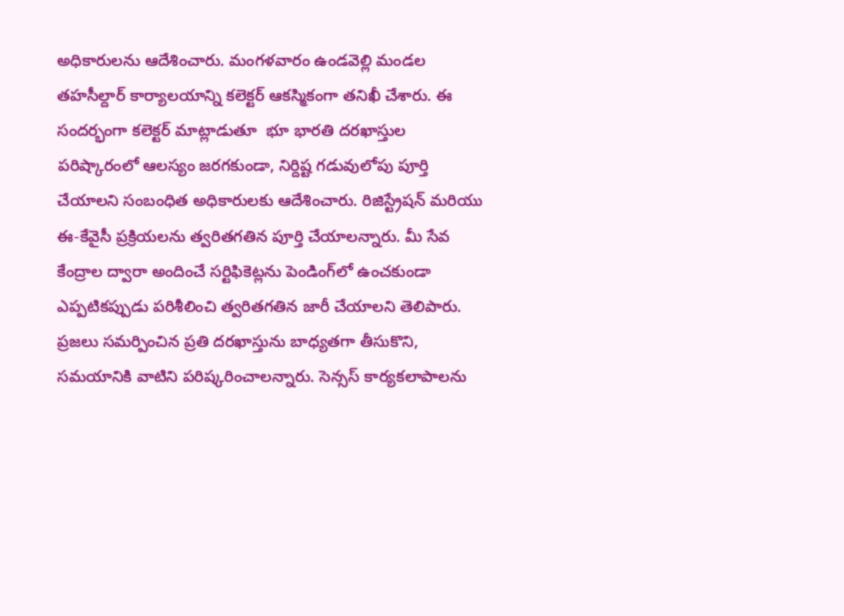అధికారులను ఆదేశించారు. మంగళవారం ఉండవెల్లి మండల తహసీల్దార్ కార్యాలయాన్ని కలెక్టర్ ఆకస్మికంగా తనిఖీ చేశారు. ఈ సందర్భంగా కలెక్టర్ మాట్లాడుతూ  భూ భారతి దరఖాస్తుల పరిష్కారంలో ఆలస్యం జరగకుండా, నిర్దిష్ట గడువులోపు పూర్తి చేయాలని సంబంధిత అధికారులకు ఆదేశించారు. రిజిస్ట్రేషన్ మరియు ఈ-కేవైసీ ప్రక్రియలను త్వరితగతిన పూర్తి చేయాలన్నారు. మీ సేవ కేంద్రాల ద్వారా అందించే సర్టిఫికెట్లను పెండింగ్‌లో ఉంచకుండా ఎప్పటికప్పుడు పరిశీలించి త్వరితగతిన జారీ చేయాలని తెలిపారు. ప్రజలు సమర్పించిన ప్రతి దరఖాస్తును బాధ్యతగా తీసుకొని, సమయానికి వాటిని పరిష్కరించాలన్నారు. సెన్సస్ కార్యకలాపాలను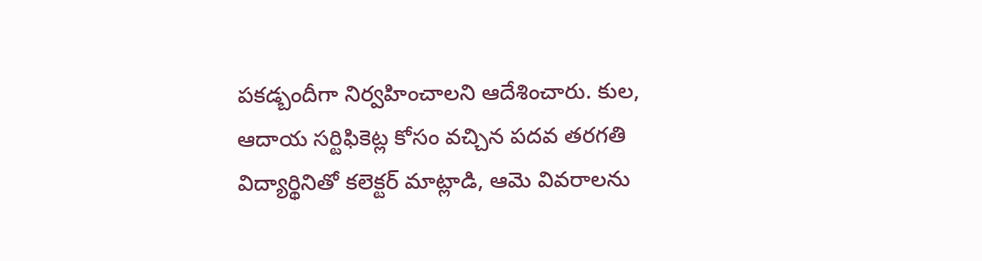పకడ్బందీగా నిర్వహించాలని ఆదేశించారు. కుల, ఆదాయ సర్టిఫికెట్ల కోసం వచ్చిన పదవ తరగతి విద్యార్థినితో కలెక్టర్ మాట్లాడి, ఆమె వివరాలను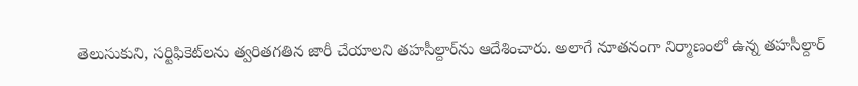తెలుసుకుని, సర్టిఫికెట్‌లను త్వరితగతిన జారీ చేయాలని తహసీల్దార్‌ను ఆదేశించారు. అలాగే నూతనంగా నిర్మాణంలో ఉన్న తహసీల్దార్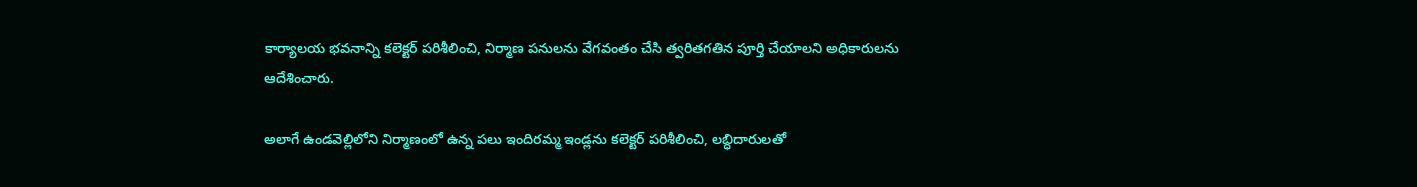కార్యాలయ భవనాన్ని కలెక్టర్ పరిశీలించి, నిర్మాణ పనులను వేగవంతం చేసి త్వరితగతిన పూర్తి చేయాలని అధికారులను ఆదేశించారు.

అలాగే ఉండవెల్లిలోని నిర్మాణంలో ఉన్న పలు ఇందిరమ్మ ఇండ్లను కలెక్టర్ పరిశీలించి, లబ్ధిదారులతో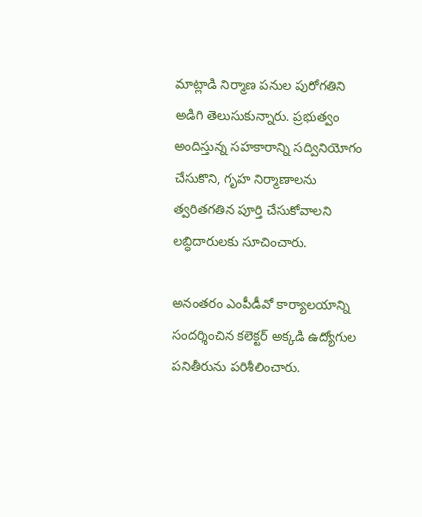మాట్లాడి నిర్మాణ పనుల పురోగతిని అడిగి తెలుసుకున్నారు. ప్రభుత్వం అందిస్తున్న సహకారాన్ని సద్వినియోగం చేసుకొని, గృహ నిర్మాణాలను త్వరితగతిన పూర్తి చేసుకోవాలని లబ్ధిదారులకు సూచించారు.

అనంతరం ఎంపీడీవో కార్యాలయాన్ని సందర్శించిన కలెక్టర్ అక్కడి ఉద్యోగుల పనితీరును పరిశీలించారు.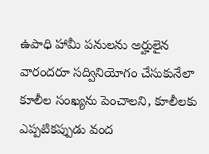ఉపాధి హామీ పనులను అర్హులైన వారందరూ సద్వినియోగం చేసుకునేలా కూలీల సంఖ్యను పెంచాలని, కూలీలకు ఎప్పటికప్పుడు వంద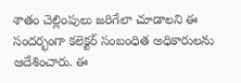శాతం చెల్లింపులు జరిగేలా చూడాలని ఈ సందర్భంగా కలెక్టర్ సంబంధిత అధికారులను ఆదేశించారు. ఈ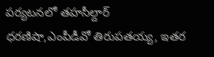పర్యటనలో తహసీల్దార్ ధరణిషా,ఎంపీడీవో తిరుపతయ్య, ఇతర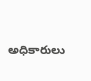అధికారులు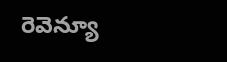రెవెన్యూ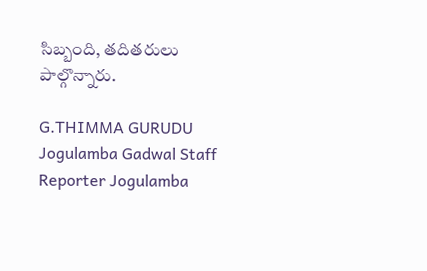సిబ్బంది, తదితరులు  పాల్గొన్నారు.

G.THIMMA GURUDU Jogulamba Gadwal Staff Reporter Jogulamba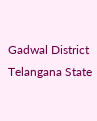Gadwal District Telangana State